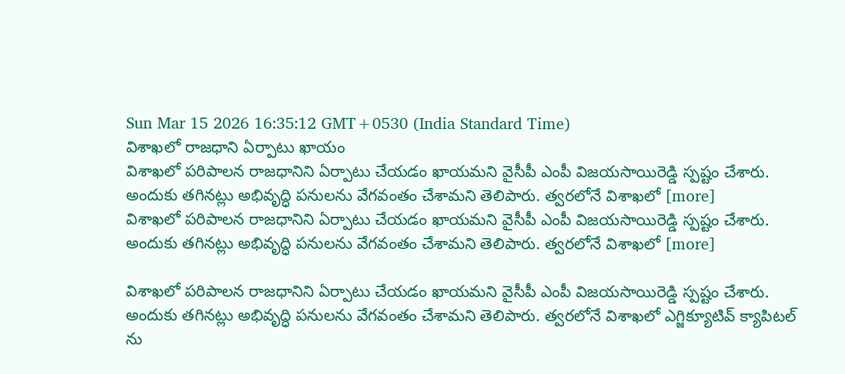Sun Mar 15 2026 16:35:12 GMT+0530 (India Standard Time)
విశాఖలో రాజధాని ఏర్పాటు ఖాయం
విశాఖలో పరిపాలన రాజధానిని ఏర్పాటు చేయడం ఖాయమని వైసీపీ ఎంపీ విజయసాయిరెడ్డి స్పష్టం చేశారు. అందుకు తగినట్లు అభివృద్ధి పనులను వేగవంతం చేశామని తెలిపారు. త్వరలోనే విశాఖలో [more]
విశాఖలో పరిపాలన రాజధానిని ఏర్పాటు చేయడం ఖాయమని వైసీపీ ఎంపీ విజయసాయిరెడ్డి స్పష్టం చేశారు. అందుకు తగినట్లు అభివృద్ధి పనులను వేగవంతం చేశామని తెలిపారు. త్వరలోనే విశాఖలో [more]

విశాఖలో పరిపాలన రాజధానిని ఏర్పాటు చేయడం ఖాయమని వైసీపీ ఎంపీ విజయసాయిరెడ్డి స్పష్టం చేశారు. అందుకు తగినట్లు అభివృద్ధి పనులను వేగవంతం చేశామని తెలిపారు. త్వరలోనే విశాఖలో ఎగ్జిక్యూటివ్ క్యాపిటల్ ను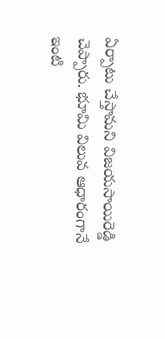ఏర్పాటు చేస్తామని విజయసాయిరెడ్డి చెప్పారు. భూమి విలువ ఆధారంగానే ఇంటి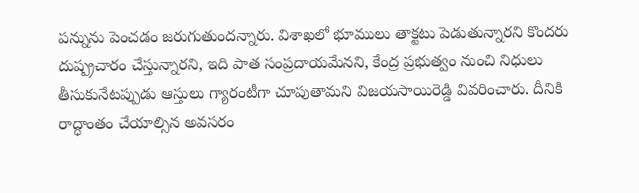పన్నును పెంచడం జరుగుతుందన్నారు. విశాఖలో భూములు తాక్టటు పెడుతున్నారని కొందరు దుష్ప్రచారం చేస్తున్నారని, ఇది పాత సంప్రదాయమేనని, కేంద్ర ప్రభుత్వం నుంచి నిధులు తీసుకునేటప్పుడు ఆస్తులు గ్యారంటీగా చూపుతామని విజయసాయిరెడ్డి వివరించారు. దీనికి రాద్ధాంతం చేయాల్సిన అవసరం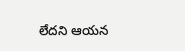లేదని ఆయన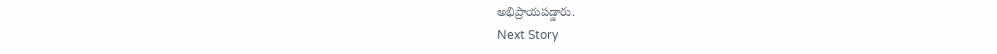అభిప్రాయపడ్డారు.
Next Story